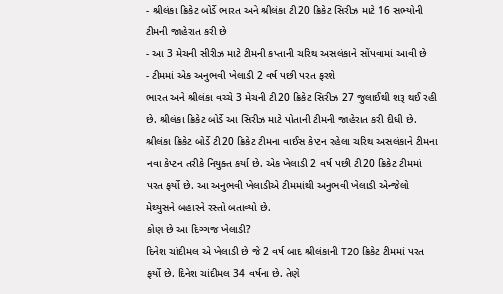- શ્રીલંકા ક્રિકેટ બોર્ડે ભારત અને શ્રીલંકા ટી20 ક્રિકેટ સિરીઝ માટે 16 સભ્યોની ટીમની જાહેરાત કરી છે
- આ 3 મેચની સીરીઝ માટે ટીમની કપ્તાની ચરિથ અસલંકાને સોંપવામાં આવી છે
- ટીમમાં એક અનુભવી ખેલાડી 2 વર્ષ પછી પરત ફરશે
ભારત અને શ્રીલંકા વચ્ચે 3 મેચની ટી20 ક્રિકેટ સિરીઝ 27 જુલાઈથી શરૂ થઈ રહી છે. શ્રીલંકા ક્રિકેટ બોર્ડે આ સિરીઝ માટે પોતાની ટીમની જાહેરાત કરી દીધી છે. શ્રીલંકા ક્રિકેટ બોર્ડે ટી20 ક્રિકેટ ટીમના વાઈસ કેપ્ટન રહેલા ચરિથ અસલંકાને ટીમના નવા કેપ્ટન તરીકે નિયુક્ત કર્યા છે. એક ખેલાડી 2 વર્ષ પછી ટી20 ક્રિકેટ ટીમમાં પરત ફર્યો છે. આ અનુભવી ખેલાડીએ ટીમમાંથી અનુભવી ખેલાડી એન્જેલો મેથ્યુસને બહારને રસ્તો બતાવ્યો છે.
કોણ છે આ દિગ્ગજ ખેલાડી?
દિનેશ ચાંદીમલ એ ખેલાડી છે જે 2 વર્ષ બાદ શ્રીલંકાની T20 ક્રિકેટ ટીમમાં પરત ફર્યો છે. દિનેશ ચાંદીમલ 34 વર્ષના છે. તેણે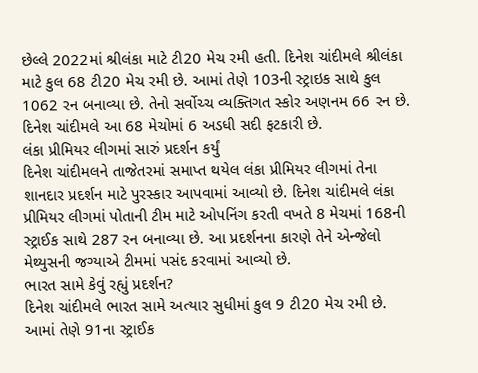છેલ્લે 2022માં શ્રીલંકા માટે ટી20 મેચ રમી હતી. દિનેશ ચાંદીમલે શ્રીલંકા માટે કુલ 68 ટી20 મેચ રમી છે. આમાં તેણે 103ની સ્ટ્રાઇક સાથે કુલ 1062 રન બનાવ્યા છે. તેનો સર્વોચ્ચ વ્યક્તિગત સ્કોર અણનમ 66 રન છે. દિનેશ ચાંદીમલે આ 68 મેચોમાં 6 અડધી સદી ફટકારી છે.
લંકા પ્રીમિયર લીગમાં સારું પ્રદર્શન કર્યું
દિનેશ ચાંદીમલને તાજેતરમાં સમાપ્ત થયેલ લંકા પ્રીમિયર લીગમાં તેના શાનદાર પ્રદર્શન માટે પુરસ્કાર આપવામાં આવ્યો છે. દિનેશ ચાંદીમલે લંકા પ્રીમિયર લીગમાં પોતાની ટીમ માટે ઓપનિંગ કરતી વખતે 8 મેચમાં 168ની સ્ટ્રાઈક સાથે 287 રન બનાવ્યા છે. આ પ્રદર્શનના કારણે તેને એન્જેલો મેથ્યુસની જગ્યાએ ટીમમાં પસંદ કરવામાં આવ્યો છે.
ભારત સામે કેવું રહ્યું પ્રદર્શન?
દિનેશ ચાંદીમલે ભારત સામે અત્યાર સુધીમાં કુલ 9 ટી20 મેચ રમી છે. આમાં તેણે 91ના સ્ટ્રાઈક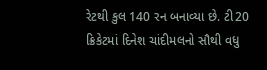રેટથી કુલ 140 રન બનાવ્યા છે. ટી20 ક્રિકેટમાં દિનેશ ચાંદીમલનો સૌથી વધુ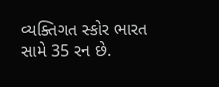વ્યક્તિગત સ્કોર ભારત સામે 35 રન છે.